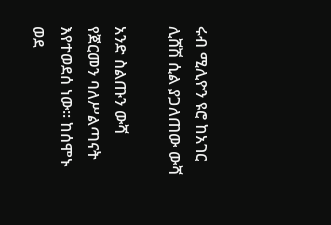ሩብ ሚሊዮን ዩሮ ከአገር ሊሸሽ ሲል ያጋለጠው ውሻ

አንድ ስልጡን ውሻ የጀርመን ባለሥልጣናት እየተወደሰ ነው፡፡ ከሰሞኑ ወደ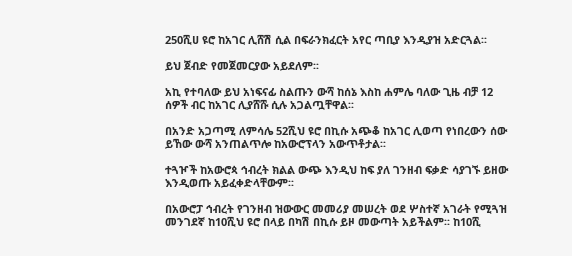250ሺሀ ዩሮ ከአገር ሊሸሽ ሲል በፍራንክፈርት አየር ጣቢያ እንዲያዝ አድርጓል፡፡

ይህ ጀብድ የመጀመርያው አይደለም፡፡

አኪ የተባለው ይህ አነፍናፊ ስልጡን ውሻ ከሰኔ እስከ ሐምሌ ባለው ጊዜ ብቻ 12 ሰዎች ብር ከአገር ሊያሸሹ ሲሉ አጋልጧቸዋል፡፡

በአንድ አጋጣሚ ለምሳሌ 52ሺህ ዩሮ በኪሱ አጭቆ ከአገር ሊወጣ የነበረውን ሰው ይኸው ውሻ አንጠልጥሎ ከአውሮፕላን አውጥቶታል፡፡

ተጓዦች ከአውሮጳ ኅብረት ክልል ውጭ እንዲህ ከፍ ያለ ገንዘብ ፍቃድ ሳያገኙ ይዘው እንዲወጡ አይፈቀድላቸውም፡፡

በአውሮፓ ኅብረት የገንዘብ ዝውውር መመሪያ መሠረት ወደ ሦስተኛ አገራት የሚጓዝ መንገደኛ ከ10ሺህ ዩሮ በላይ በካሽ በኪሱ ይዞ መውጣት አይችልም፡፡ ከ10ሺ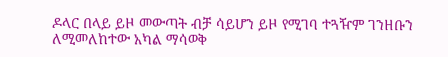ዶላር በላይ ይዞ መውጣት ብቻ ሳይሆን ይዞ የሚገባ ተጓዥም ገንዘቡን ለሚመለከተው አካል ማሳወቅ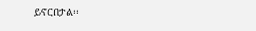ይኖርበታል፡፡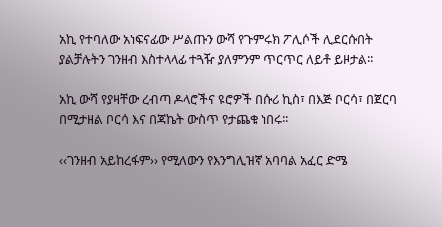አኪ የተባለው አነፍናፊው ሥልጡን ውሻ የጉምሩክ ፖሊሶች ሊደርሱበት ያልቻሉትን ገንዘብ እስተላላፊ ተጓዥ ያለምንም ጥርጥር ለይቶ ይዞታል፡፡

አኪ ውሻ የያዛቸው ረብጣ ዶላሮችና ዩሮዎች በሱሪ ኪስ፣ በእጅ ቦርሳ፣ በጀርባ በሚታዘል ቦርሳ እና በጃኬት ውስጥ የታጨቁ ነበሩ፡፡

‹‹ገንዘብ አይከረፋም›› የሚለውን የእንግሊዝኛ አባባል አፈር ድሜ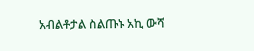አብልቶታል ስልጡኑ አኪ ውሻ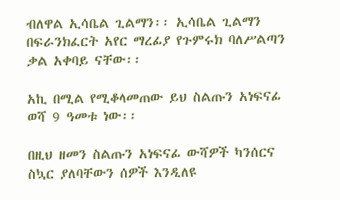ብለዋል ኢሳቤል ጊልማን፡፡ ኢሳቤል ጊልማን በፍራንክፈርት አየር ማረፊያ የጉምሩክ ባለሥልጣን ቃል አቀባይ ናቸው፡፡

አኪ በሚል የሚቆላመጠው ይህ ስልጡን አነፍናፊ ወሻ 9 ዓመቱ ነው፡፡

በዚህ ዘመን ስልጡን አነፍናፊ ውሻዎች ካንሰርና ስኳር ያለባቸውን ሰዎች እንዲለዩ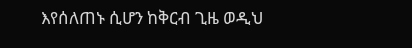እየሰለጠኑ ሲሆን ከቅርብ ጊዜ ወዲህ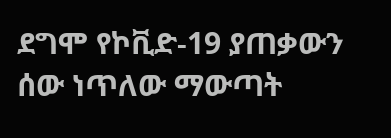ደግሞ የኮቪድ-19 ያጠቃውን ሰው ነጥለው ማውጣት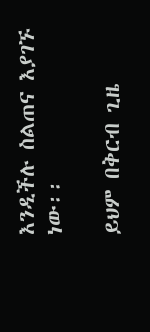እንዲችሉ ስልጠና እያገኙ ነው፡፡

ይህም በቅርብ ጊዜ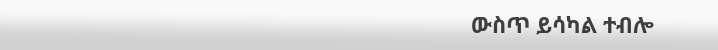ውስጥ ይሳካል ተብሎ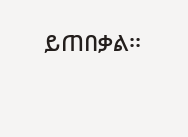ይጠበቃል፡፡